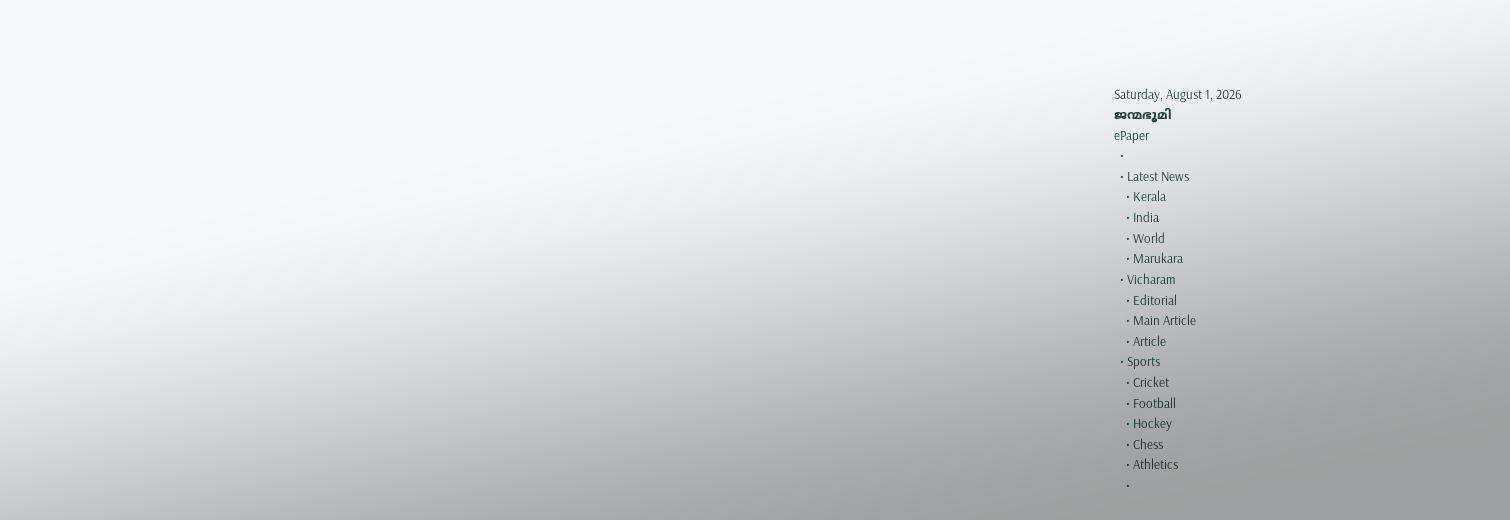Saturday, August 1, 2026
ജന്മഭൂമി
ePaper
  •
  • Latest News
    • Kerala
    • India
    • World
    • Marukara
  • Vicharam
    • Editorial
    • Main Article
    • Article
  • Sports
    • Cricket
    • Football
    • Hockey
    • Chess
    • Athletics
    •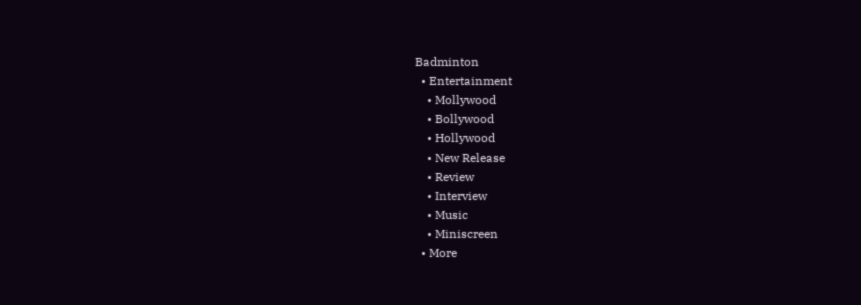Badminton
  • Entertainment
    • Mollywood
    • Bollywood
    • Hollywood
    • New Release
    • Review
    • Interview
    • Music
    • Miniscreen
  • More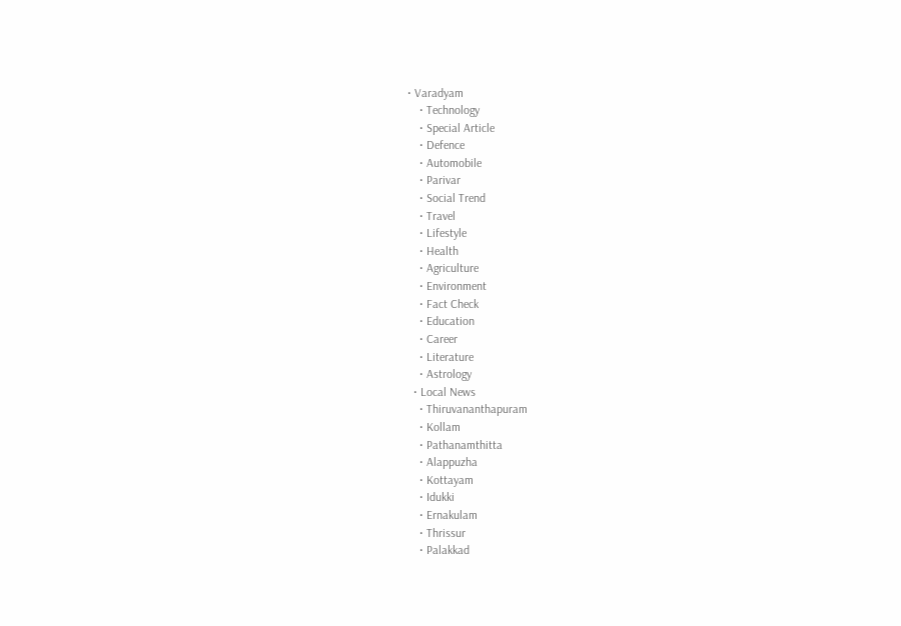• Varadyam
    • Technology
    • Special Article
    • Defence
    • Automobile
    • Parivar
    • Social Trend
    • Travel
    • Lifestyle
    • Health
    • Agriculture
    • Environment
    • Fact Check
    • Education
    • Career
    • Literature
    • Astrology
  • Local News
    • Thiruvananthapuram
    • Kollam
    • Pathanamthitta
    • Alappuzha
    • Kottayam
    • Idukki
    • Ernakulam
    • Thrissur
    • Palakkad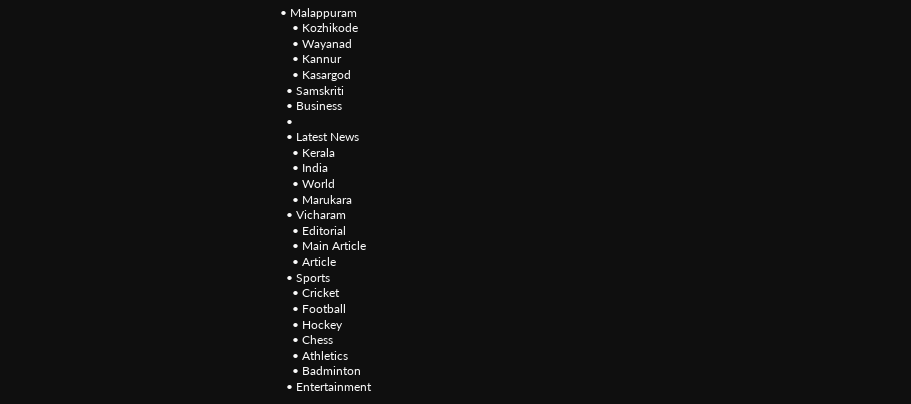• Malappuram
    • Kozhikode
    • Wayanad
    • Kannur
    • Kasargod
  • Samskriti
  • Business
  •
  • Latest News
    • Kerala
    • India
    • World
    • Marukara
  • Vicharam
    • Editorial
    • Main Article
    • Article
  • Sports
    • Cricket
    • Football
    • Hockey
    • Chess
    • Athletics
    • Badminton
  • Entertainment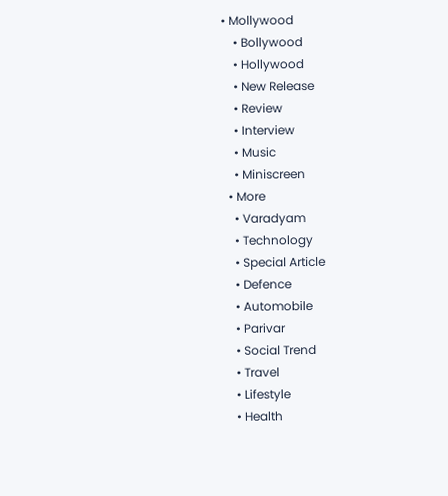• Mollywood
    • Bollywood
    • Hollywood
    • New Release
    • Review
    • Interview
    • Music
    • Miniscreen
  • More
    • Varadyam
    • Technology
    • Special Article
    • Defence
    • Automobile
    • Parivar
    • Social Trend
    • Travel
    • Lifestyle
    • Health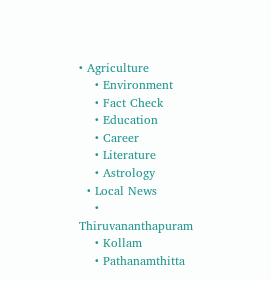• Agriculture
    • Environment
    • Fact Check
    • Education
    • Career
    • Literature
    • Astrology
  • Local News
    • Thiruvananthapuram
    • Kollam
    • Pathanamthitta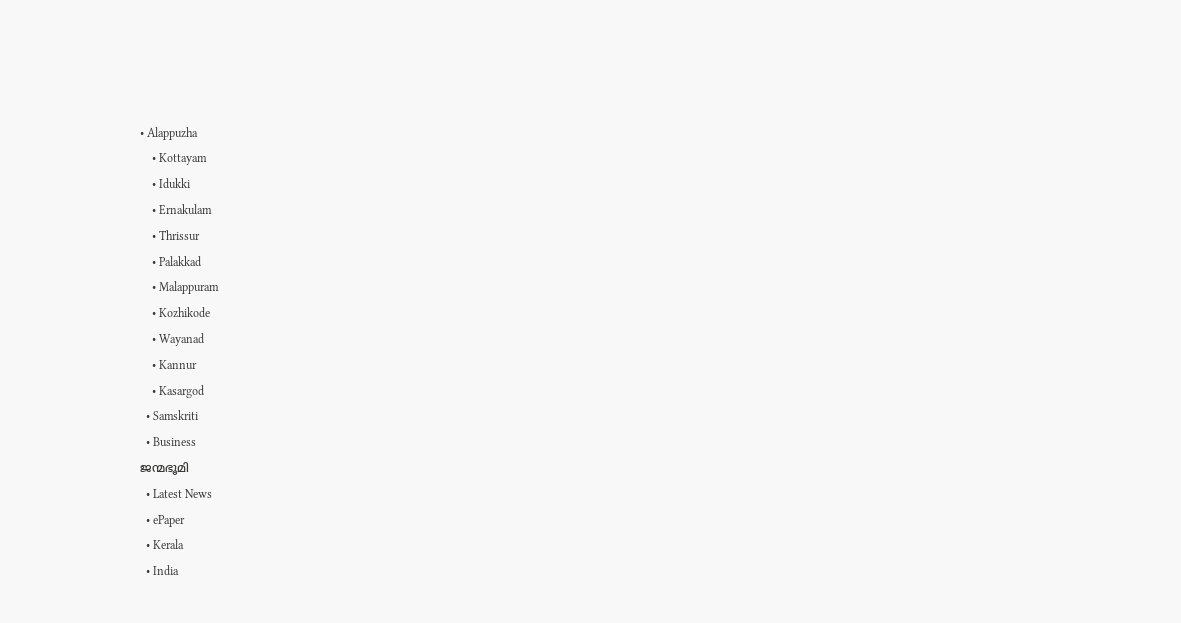• Alappuzha
    • Kottayam
    • Idukki
    • Ernakulam
    • Thrissur
    • Palakkad
    • Malappuram
    • Kozhikode
    • Wayanad
    • Kannur
    • Kasargod
  • Samskriti
  • Business
ജന്മഭൂമി
  • Latest News
  • ePaper
  • Kerala
  • India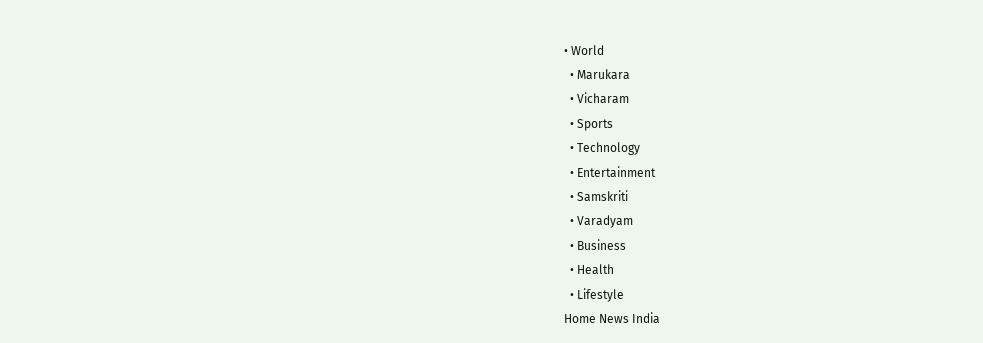• World
  • Marukara
  • Vicharam
  • Sports
  • Technology
  • Entertainment
  • Samskriti
  • Varadyam
  • Business
  • Health
  • Lifestyle
Home News India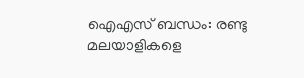ഐഎസ് ബന്ധം: രണ്ടു മലയാളികളെ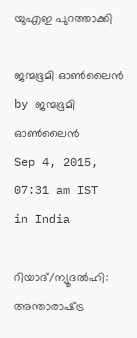യുഎഇ പുറത്താക്കി

ജന്മഭൂമി ഓണ്‍ലൈന്‍ by ജന്മഭൂമി ഓണ്‍ലൈന്‍
Sep 4, 2015, 07:31 am IST
in India

റിയാദ്/ന്യൂദല്‍ഹി: അന്താരാഷ്‌ട്ര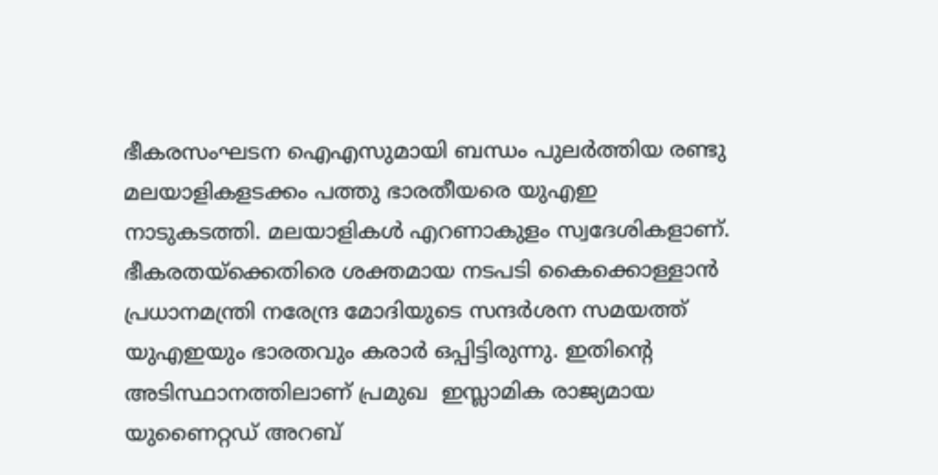ഭീകരസംഘടന ഐഎസുമായി ബന്ധം പുലര്‍ത്തിയ രണ്ടു മലയാളികളടക്കം പത്തു ഭാരതീയരെ യുഎഇ നാടുകടത്തി. മലയാളികള്‍ എറണാകുളം സ്വദേശികളാണ്. ഭീകരതയ്‌ക്കെതിരെ ശക്തമായ നടപടി കൈക്കൊള്ളാന്‍ പ്രധാനമന്ത്രി നരേന്ദ്ര മോദിയുടെ സന്ദര്‍ശന സമയത്ത് യുഎഇയും ഭാരതവും കരാര്‍ ഒപ്പിട്ടിരുന്നു. ഇതിന്റെ അടിസ്ഥാനത്തിലാണ് പ്രമുഖ  ഇസ്ലാമിക രാജ്യമായ യുണൈറ്റഡ് അറബ്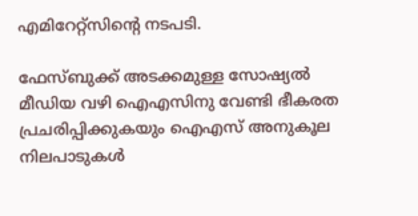എമിറേറ്റ്‌സിന്റെ നടപടി.

ഫേസ്ബുക്ക് അടക്കമുള്ള സോഷ്യല്‍ മീഡിയ വഴി ഐഎസിനു വേണ്ടി ഭീകരത പ്രചരിപ്പിക്കുകയും ഐഎസ് അനുകൂല നിലപാടുകള്‍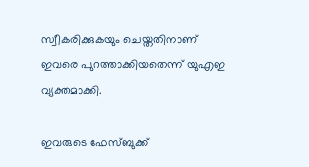സ്വീകരിക്കുകയും ചെയ്തതിനാണ് ഇവരെ പുറത്താക്കിയതെന്ന് യുഎഇ വ്യക്തമാക്കി.

ഇവരുടെ ഫേസ്ബുക്ക്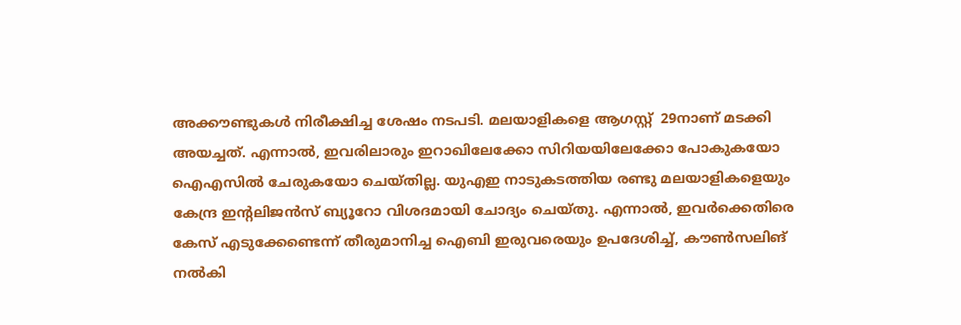അക്കൗണ്ടുകള്‍ നിരീക്ഷിച്ച ശേഷം നടപടി. മലയാളികളെ ആഗസ്റ്റ്  29നാണ് മടക്കി അയച്ചത്. എന്നാല്‍, ഇവരിലാരും ഇറാഖിലേക്കോ സിറിയയിലേക്കോ പോകുകയോ ഐഎസില്‍ ചേരുകയോ ചെയ്തില്ല. യുഎഇ നാടുകടത്തിയ രണ്ടു മലയാളികളെയും കേന്ദ്ര ഇന്റലിജന്‍സ് ബ്യൂറോ വിശദമായി ചോദ്യം ചെയ്തു. എന്നാല്‍, ഇവര്‍ക്കെതിരെ കേസ് എടുക്കേണ്ടെന്ന് തീരുമാനിച്ച ഐബി ഇരുവരെയും ഉപദേശിച്ച്, കൗണ്‍സലിങ് നല്‍കി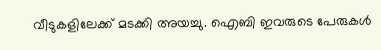വീടുകളിലേക്ക് മടക്കി അയച്ചു. ഐബി ഇവരുടെ പേരുകള്‍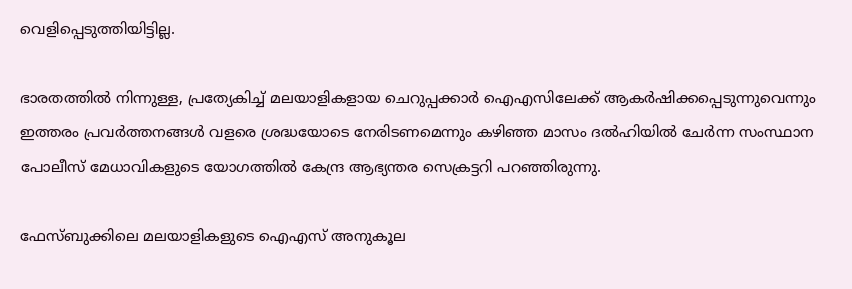വെളിപ്പെടുത്തിയിട്ടില്ല.

ഭാരതത്തില്‍ നിന്നുള്ള, പ്രത്യേകിച്ച് മലയാളികളായ ചെറുപ്പക്കാര്‍ ഐഎസിലേക്ക് ആകര്‍ഷിക്കപ്പെടുന്നുവെന്നും ഇത്തരം പ്രവര്‍ത്തനങ്ങള്‍ വളരെ ശ്രദ്ധയോടെ നേരിടണമെന്നും കഴിഞ്ഞ മാസം ദല്‍ഹിയില്‍ ചേര്‍ന്ന സംസ്ഥാന പോലീസ് മേധാവികളുടെ യോഗത്തില്‍ കേന്ദ്ര ആഭ്യന്തര സെക്രട്ടറി പറഞ്ഞിരുന്നു.

ഫേസ്ബുക്കിലെ മലയാളികളുടെ ഐഎസ് അനുകൂല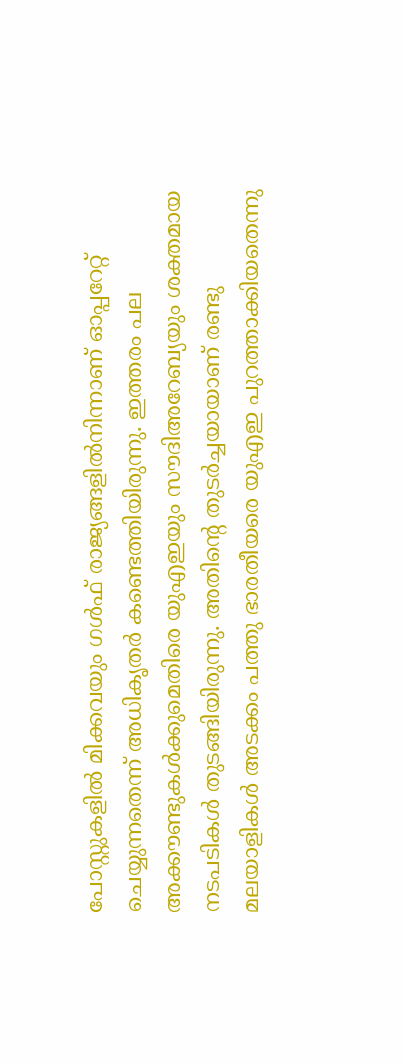പോസ്റ്റുകളില്‍ മിക്കവയും ഗള്‍ഫ് രാജ്യങ്ങളില്‍നിന്നാണ് ഓപ്പറേറ്റ് ചെയ്യുന്നതെന്ന് അധികൃതര്‍ കണ്ടെത്തിയിരുന്നു. ഇത്തരം പല അക്കൗണ്ടുകള്‍ക്കുമെതിരെ യുഎഇയും സൗദിഅറേബ്യയും ശക്തമായ നടപടികള്‍ തുടങ്ങിയിരുന്നു. അതിന്റെ തുടര്‍ച്ചയായാണ് രണ്ടു മലയാളികള്‍ അടക്കം പത്തു ഭാരതീയരെ യുഎഇ പുറത്താക്കിയതെന്നു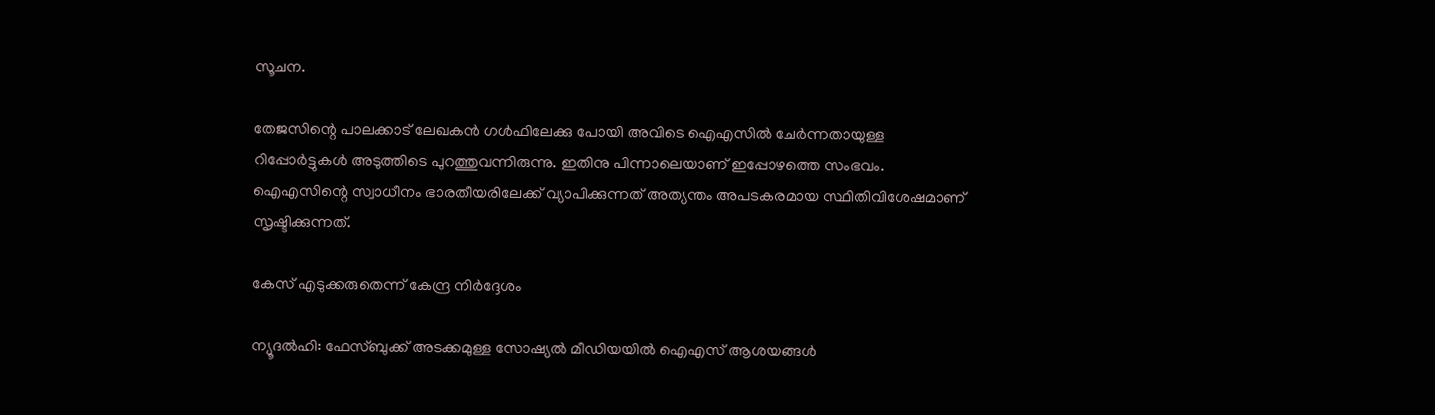സൂചന.

തേജസിന്റെ പാലക്കാട് ലേഖകന്‍ ഗള്‍ഫിലേക്കു പോയി അവിടെ ഐഎസില്‍ ചേര്‍ന്നതായുള്ള റിപ്പോര്‍ട്ടുകള്‍ അടുത്തിടെ പുറത്തുവന്നിരുന്നു. ഇതിനു പിന്നാലെയാണ് ഇപ്പോഴത്തെ സംഭവം. ഐഎസിന്റെ സ്വാധീനം ഭാരതീയരിലേക്ക് വ്യാപിക്കുന്നത് അത്യന്തം അപടകരമായ സ്ഥിതിവിശേഷമാണ് സൃഷ്ടിക്കുന്നത്.

കേസ് എടുക്കരുതെന്ന് കേന്ദ്ര നിര്‍ദ്ദേശം

ന്യൂദല്‍ഹി: ഫേസ്ബുക്ക് അടക്കമുള്ള സോഷ്യല്‍ മീഡിയയില്‍ ഐഎസ് ആശയങ്ങള്‍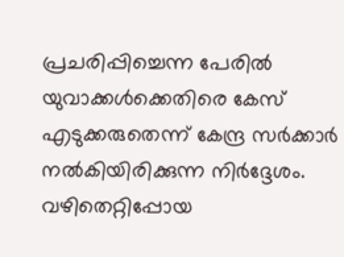പ്രചരിപ്പിച്ചെന്ന പേരില്‍ യുവാക്കള്‍ക്കെതിരെ കേസ് എടുക്കരുതെന്ന് കേന്ദ്ര സര്‍ക്കാര്‍ നല്‍കിയിരിക്കുന്ന നിര്‍ദ്ദേശം. വഴിതെറ്റിപ്പോയ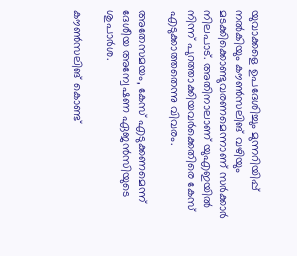യുവാക്കളെ ഉപദേശിച്ചും മുന്നറിയിപ്പ് നല്‍കിയും കൗണ്‍സലിങ് വഴിയും മടക്കിക്കൊണ്ടുവരണമെന്നാണ് സര്‍ക്കാര്‍ നിലപാട്. അതിനാലാണ് യുഎഇയില്‍ നിന്ന് പുറത്താക്കിയവര്‍ക്കെതിരെ കേസ് എടുക്കാത്തതെന്നു വിവരം.

അതേസമയം, കേസ് എടുക്കണമെന്ന് ദേശീയ അന്വേഷണ ഏജന്‍സിയുടെ ശുപാര്‍ശ.

കൗണ്‍സലിങ് കൊണ്ട്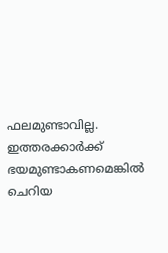ഫലമുണ്ടാവില്ല. ഇത്തരക്കാര്‍ക്ക് ഭയമുണ്ടാകണമെങ്കില്‍ ചെറിയ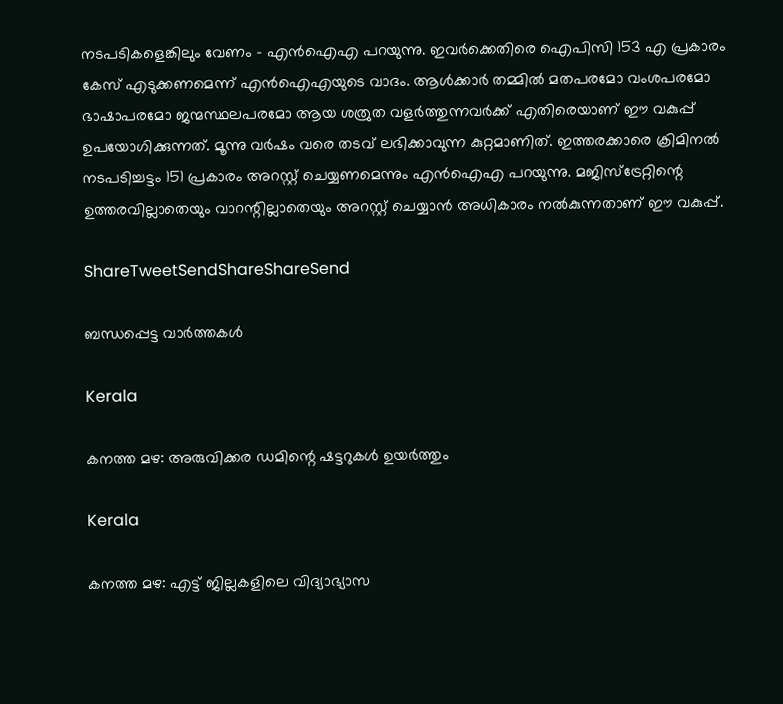നടപടികളെങ്കിലും വേണം – എന്‍ഐഎ പറയുന്നു. ഇവര്‍ക്കെതിരെ ഐപിസി 153 എ പ്രകാരം കേസ് എടുക്കണമെന്ന് എന്‍ഐഎയുടെ വാദം. ആള്‍ക്കാര്‍ തമ്മില്‍ മതപരമോ വംശപരമോ ഭാഷാപരമോ ജന്മസ്ഥലപരമോ ആയ ശത്രുത വളര്‍ത്തുന്നവര്‍ക്ക് എതിരെയാണ് ഈ വകുപ്പ് ഉപയോഗിക്കുന്നത്. മൂന്നു വര്‍ഷം വരെ തടവ് ലഭിക്കാവുന്ന കുറ്റമാണിത്. ഇത്തരക്കാരെ ക്രിമിനല്‍ നടപടിച്ചട്ടം 151 പ്രകാരം അറസ്റ്റ് ചെയ്യണമെന്നും എന്‍ഐഎ പറയുന്നു. മജിസ്‌ട്രേറ്റിന്റെ ഉത്തരവില്ലാതെയും വാറന്റില്ലാതെയും അറസ്റ്റ് ചെയ്യാന്‍ അധികാരം നല്‍കുന്നതാണ് ഈ വകുപ്പ്.

ShareTweetSendShareShareSend

ബന്ധപ്പെട്ട വാര്‍ത്തകള്‍

Kerala

കനത്ത മഴ: അരുവിക്കര ഡമിന്റെ ഷട്ടറുകൾ ഉയർത്തും

Kerala

കനത്ത മഴ: എട്ട്‌ ജില്ലകളിലെ വിദ്യാഭ്യാസ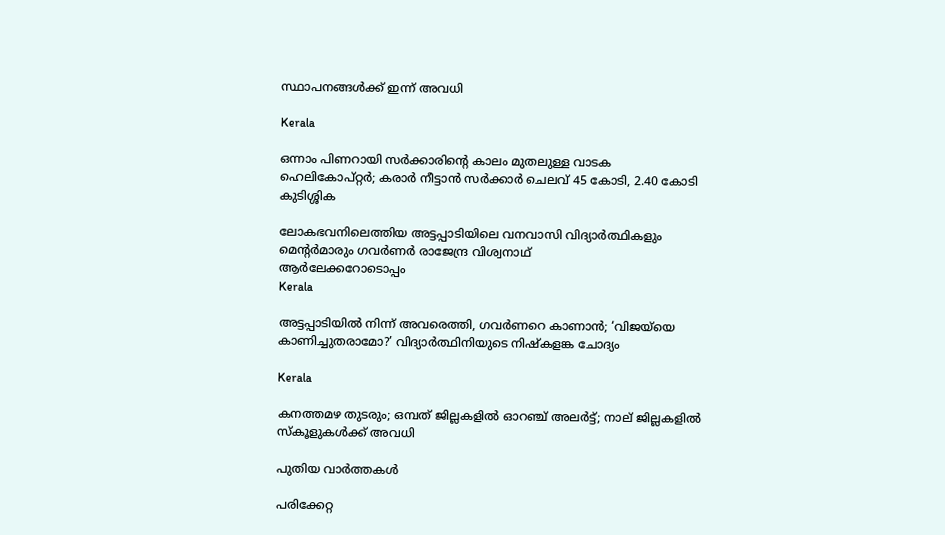സ്ഥാപനങ്ങൾക്ക് ഇന്ന് അവധി

Kerala

ഒന്നാം പിണറായി സര്‍ക്കാരിന്റെ കാലം മുതലുള്ള വാടക ഹെലികോപ്റ്റര്‍; കരാര്‍ നീട്ടാന്‍ സര്‍ക്കാര്‍ ചെലവ് 45 കോടി, 2.40 കോടി കുടിശ്ശിക

ലോകഭവനിലെത്തിയ അട്ടപ്പാടിയിലെ വനവാസി വിദ്യാര്‍ത്ഥികളും മെന്റര്‍മാരും ഗവര്‍ണര്‍ രാജേന്ദ്ര വിശ്വനാഥ്
ആര്‍ലേക്കറോടൊപ്പം
Kerala

അട്ടപ്പാടിയില്‍ നിന്ന് അവരെത്തി, ഗവര്‍ണറെ കാണാന്‍; ‘വിജയ്‌യെ കാണിച്ചുതരാമോ?’ വിദ്യാര്‍ത്ഥിനിയുടെ നിഷ്‌കളങ്ക ചോദ്യം

Kerala

കനത്തമഴ തുടരും; ഒമ്പത് ജില്ലകളില്‍ ഓറഞ്ച് അലര്‍ട്ട്; നാല് ജില്ലകളിൽ സ്കൂളുകൾക്ക് അവധി

പുതിയ വാര്‍ത്തകള്‍

പരിക്കേറ്റ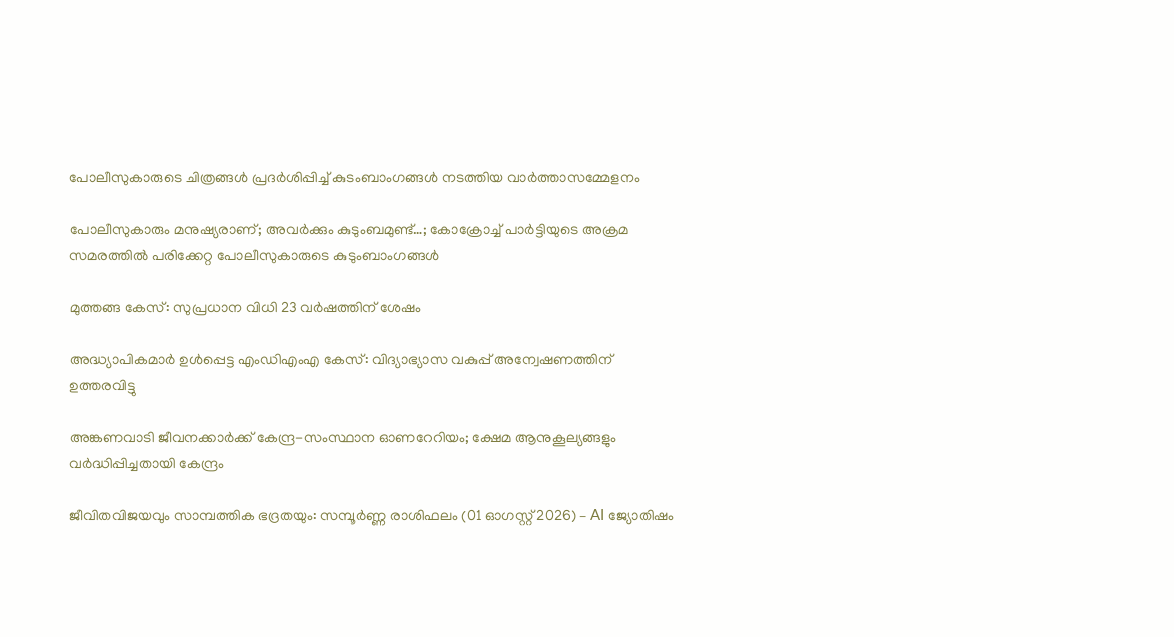പോലീസുകാരുടെ ചിത്രങ്ങള്‍ പ്രദര്‍ശിപ്പിച്ച് കുടംബാംഗങ്ങള്‍ നടത്തിയ വാര്‍ത്താസമ്മേളനം

പോലീസുകാരും മനുഷ്യരാണ്; അവര്‍ക്കും കുടുംബമുണ്ട്…; കോക്രോച്ച് പാര്‍ട്ടിയുടെ അക്രമ സമരത്തില്‍ പരിക്കേറ്റ പോലീസുകാരുടെ കുടുംബാംഗങ്ങള്‍

മുത്തങ്ങ കേസ്: സുപ്രധാന വിധി 23 വര്‍ഷത്തിന് ശേഷം

അദ്ധ്യാപികമാര്‍ ഉള്‍പ്പെട്ട എംഡിഎംഎ കേസ്: വിദ്യാഭ്യാസ വകുപ്പ് അന്വേഷണത്തിന് ഉത്തരവിട്ടു

അങ്കണവാടി ജീവനക്കാര്‍ക്ക് കേന്ദ്ര-സംസ്ഥാന ഓണറേറിയം; ക്ഷേമ ആനുകൂല്യങ്ങളും വര്‍ദ്ധിപ്പിച്ചതായി കേന്ദ്രം

ജീവിതവിജയവും സാമ്പത്തിക ഭദ്രതയും: സമ്പൂർണ്ണ രാശിഫലം (01 ഓഗസ്റ്റ് 2026) – AI ജ്യോതിഷം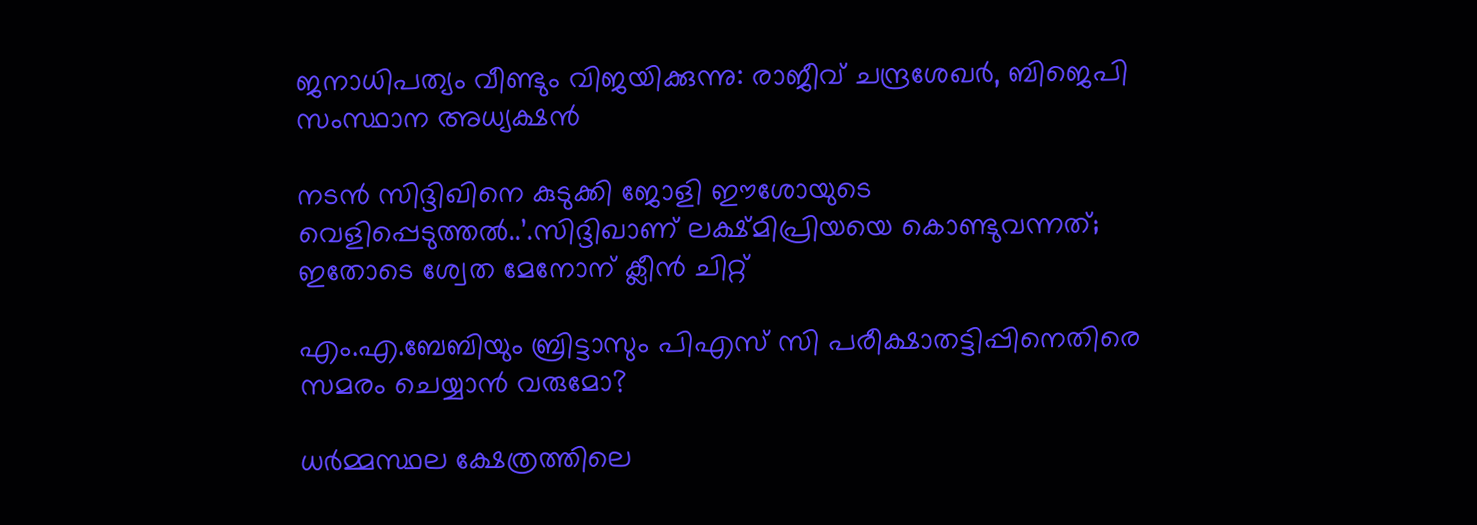ജനാധിപത്യം വീണ്ടും വിജയിക്കുന്നു: രാജീവ്‌ ചന്ദ്രശേഖർ, ബിജെപി സംസ്ഥാന അധ്യക്ഷൻ

നടന്‍ സിദ്ദിഖിനെ കുടുക്കി ജോളി ഈശോയുടെ വെളിപ്പെടുത്തല്‍..’.സിദ്ദിഖാണ് ലക്ഷ്മിപ്രിയയെ കൊണ്ടുവന്നത്; ഇതോടെ ശ്വേത മേനോന് ക്ലീന്‍ ചിറ്റ്

എം.എ.ബേബിയും ബ്രിട്ടാസും പിഎസ് സി പരീക്ഷാതട്ടിപ്പിനെതിരെ സമരം ചെയ്യാന്‍ വരുമോ?

ധര്‍മ്മസ്ഥല ക്ഷേത്രത്തിലെ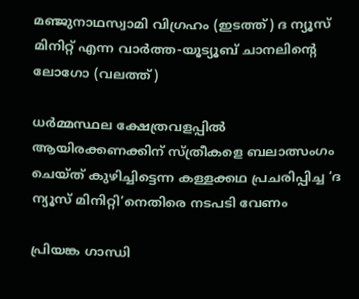മഞ്ജുനാഥസ്വാമി വിഗ്രഹം (ഇടത്ത്) ദ ന്യൂസ് മിനിറ്റ് എന്ന വാര്‍ത്ത-യൂട്യൂബ് ചാനലിന്‍റെ ലോഗോ (വലത്ത്)

ധര്‍മ്മസ്ഥല ക്ഷേത്രവളപ്പില്‍ ആയിരക്കണക്കിന് സ്ത്രീകളെ ബലാത്സംഗം ചെയ്ത് കുഴിച്ചിട്ടെന്ന കള്ളക്കഥ പ്രചരിപ്പിച്ച ‘ദ ന്യൂസ് മിനിറ്റി’നെതിരെ നടപടി വേണം

പ്രിയങ്ക ഗാന്ധി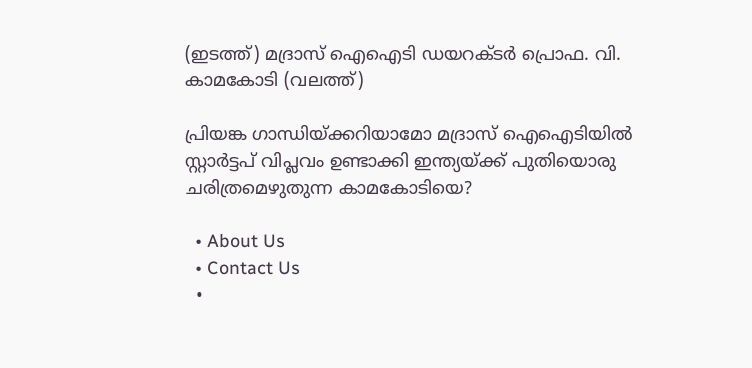(ഇടത്ത്) മദ്രാസ് ഐഐടി ഡയറക്ടര്‍ പ്രൊഫ. വി. കാമകോടി (വലത്ത്)

പ്രിയങ്ക ഗാന്ധിയ്‌ക്കറിയാമോ മദ്രാസ് ഐഐടിയില്‍ സ്റ്റാര്‍ട്ടപ് വിപ്ലവം ഉണ്ടാക്കി ഇന്ത്യയ്‌ക്ക് പുതിയൊരു ചരിത്രമെഴുതുന്ന കാമകോടിയെ?

  • About Us
  • Contact Us
  •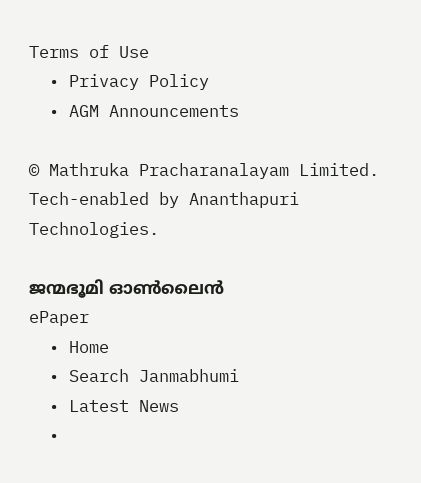Terms of Use
  • Privacy Policy
  • AGM Announcements

© Mathruka Pracharanalayam Limited.
Tech-enabled by Ananthapuri Technologies.

ജന്മഭൂമി ഓണ്‍ലൈന്‍
ePaper
  • Home
  • Search Janmabhumi
  • Latest News
  •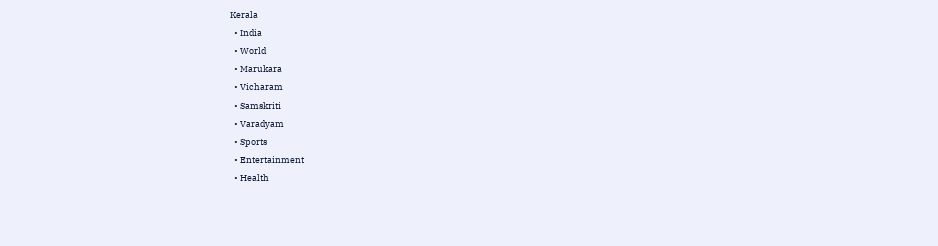Kerala
  • India
  • World
  • Marukara
  • Vicharam
  • Samskriti
  • Varadyam
  • Sports
  • Entertainment
  • Health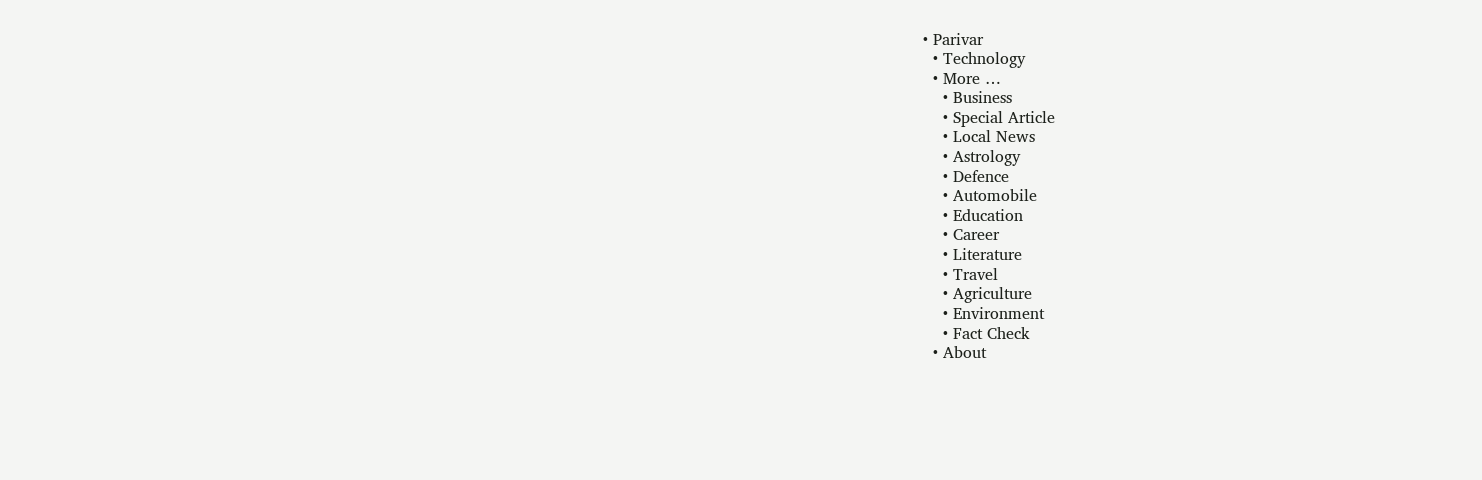• Parivar
  • Technology
  • More …
    • Business
    • Special Article
    • Local News
    • Astrology
    • Defence
    • Automobile
    • Education
    • Career
    • Literature
    • Travel
    • Agriculture
    • Environment
    • Fact Check
  • About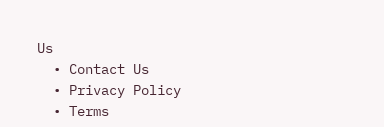Us
  • Contact Us
  • Privacy Policy
  • Terms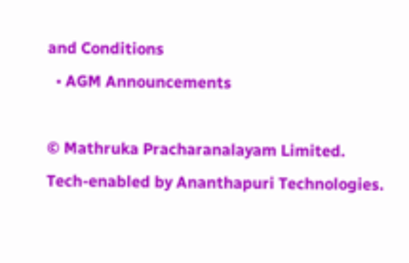and Conditions
  • AGM Announcements

© Mathruka Pracharanalayam Limited.
Tech-enabled by Ananthapuri Technologies.